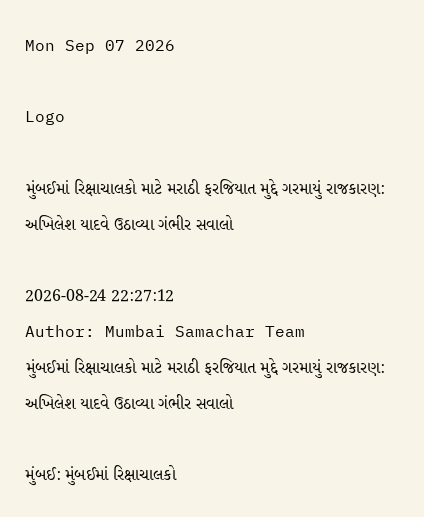Mon Sep 07 2026

Logo

મુંબઈમાં રિક્ષાચાલકો માટે મરાઠી ફરજિયાત મુદ્દે ગરમાયું રાજકારણ: અખિલેશ યાદવે ઉઠાવ્યા ગંભીર સવાલો

2026-08-24 22:27:12
Author: Mumbai Samachar Team
મુંબઈમાં રિક્ષાચાલકો માટે મરાઠી ફરજિયાત મુદ્દે ગરમાયું રાજકારણ: અખિલેશ યાદવે ઉઠાવ્યા ગંભીર સવાલો

મુંબઈ: મુંબઈમાં રિક્ષાચાલકો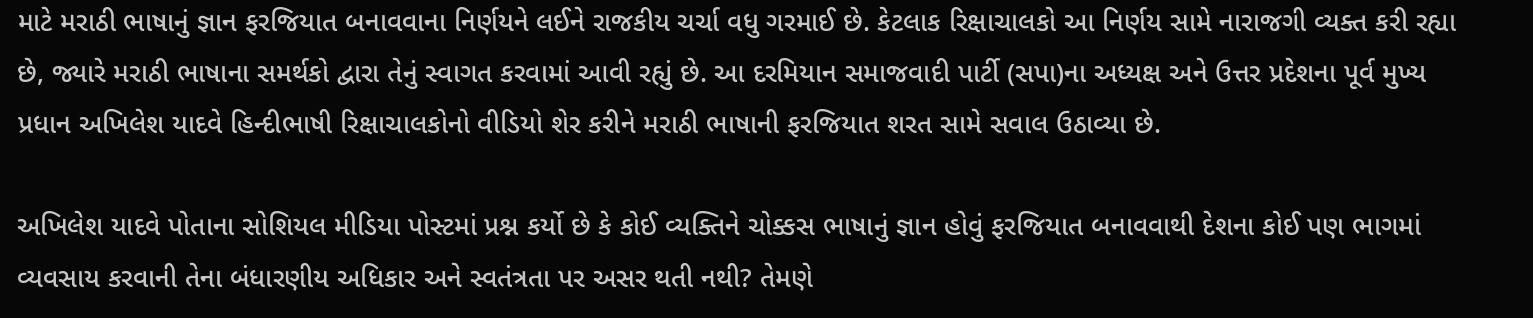માટે મરાઠી ભાષાનું જ્ઞાન ફરજિયાત બનાવવાના નિર્ણયને લઈને રાજકીય ચર્ચા વધુ ગરમાઈ છે. કેટલાક રિક્ષાચાલકો આ નિર્ણય સામે નારાજગી વ્યક્ત કરી રહ્યા છે, જ્યારે મરાઠી ભાષાના સમર્થકો દ્વારા તેનું સ્વાગત કરવામાં આવી રહ્યું છે. આ દરમિયાન સમાજવાદી પાર્ટી (સપા)ના અધ્યક્ષ અને ઉત્તર પ્રદેશના પૂર્વ મુખ્ય પ્રધાન અખિલેશ યાદવે હિન્દીભાષી રિક્ષાચાલકોનો વીડિયો શેર કરીને મરાઠી ભાષાની ફરજિયાત શરત સામે સવાલ ઉઠાવ્યા છે.

અખિલેશ યાદવે પોતાના સોશિયલ મીડિયા પોસ્ટમાં પ્રશ્ન કર્યો છે કે કોઈ વ્યક્તિને ચોક્કસ ભાષાનું જ્ઞાન હોવું ફરજિયાત બનાવવાથી દેશના કોઈ પણ ભાગમાં વ્યવસાય કરવાની તેના બંધારણીય અધિકાર અને સ્વતંત્રતા પર અસર થતી નથી? તેમણે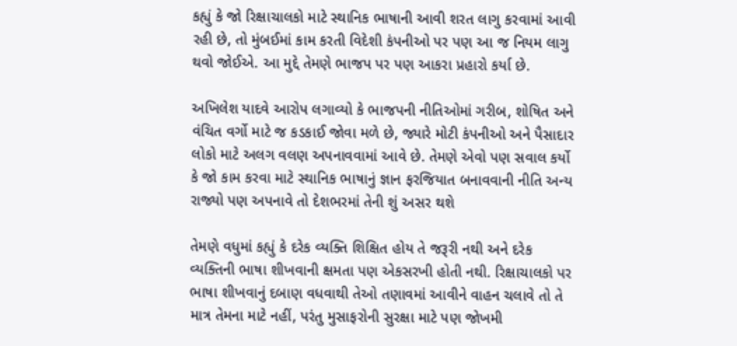કહ્યું કે જો રિક્ષાચાલકો માટે સ્થાનિક ભાષાની આવી શરત લાગુ કરવામાં આવી રહી છે, તો મુંબઈમાં કામ કરતી વિદેશી કંપનીઓ પર પણ આ જ નિયમ લાગુ થવો જોઈએ. આ મુદ્દે તેમણે ભાજપ પર પણ આકરા પ્રહારો કર્યા છે.

અખિલેશ યાદવે આરોપ લગાવ્યો કે ભાજપની નીતિઓમાં ગરીબ, શોષિત અને વંચિત વર્ગો માટે જ કડકાઈ જોવા મળે છે, જ્યારે મોટી કંપનીઓ અને પૈસાદાર લોકો માટે અલગ વલણ અપનાવવામાં આવે છે. તેમણે એવો પણ સવાલ કર્યો કે જો કામ કરવા માટે સ્થાનિક ભાષાનું જ્ઞાન ફરજિયાત બનાવવાની નીતિ અન્ય રાજ્યો પણ અપનાવે તો દેશભરમાં તેની શું અસર થશે

તેમણે વધુમાં કહ્યું કે દરેક વ્યક્તિ શિક્ષિત હોય તે જરૂરી નથી અને દરેક વ્યક્તિની ભાષા શીખવાની ક્ષમતા પણ એકસરખી હોતી નથી. રિક્ષાચાલકો પર ભાષા શીખવાનું દબાણ વધવાથી તેઓ તણાવમાં આવીને વાહન ચલાવે તો તે માત્ર તેમના માટે નહીં, પરંતુ મુસાફરોની સુરક્ષા માટે પણ જોખમી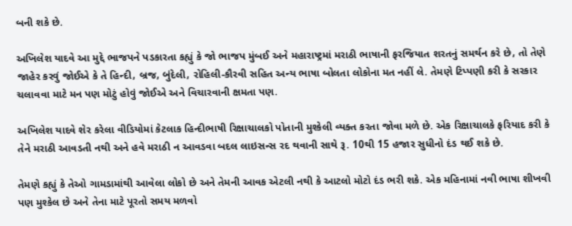બની શકે છે.

અખિલેશ યાદવે આ મુદ્દે ભાજપને પડકારતા કહ્યું કે જો ભાજપ મુંબઈ અને મહારાષ્ટ્રમાં મરાઠી ભાષાની ફરજિયાત શરતનું સમર્થન કરે છે, તો તેણે જાહેર કરવું જોઈએ કે તે હિન્દી, બ્રજ, બુંદેલી, રોહિલી-કૌરવી સહિત અન્ય ભાષા બોલતા લોકોના મત નહીં લે. તેમણે ટિપ્પણી કરી કે સરકાર ચલાવવા માટે મન પણ મોટું હોવું જોઈએ અને વિચારવાની ક્ષમતા પણ.

અખિલેશ યાદવે શેર કરેલા વીડિયોમાં કેટલાક હિન્દીભાષી રિક્ષાચાલકો પોતાની મુશ્કેલી વ્યક્ત કરતા જોવા મળે છે. એક રિક્ષાચાલકે ફરિયાદ કરી કે તેને મરાઠી આવડતી નથી અને હવે મરાઠી ન આવડવા બદલ લાઇસન્સ રદ થવાની સાથે રૂ. 10થી 15 હજાર સુધીનો દંડ થઈ શકે છે.

તેમણે કહ્યું કે તેઓ ગામડામાંથી આવેલા લોકો છે અને તેમની આવક એટલી નથી કે આટલો મોટો દંડ ભરી શકે. એક મહિનામાં નવી ભાષા શીખવી પણ મુશ્કેલ છે અને તેના માટે પૂરતો સમય મળવો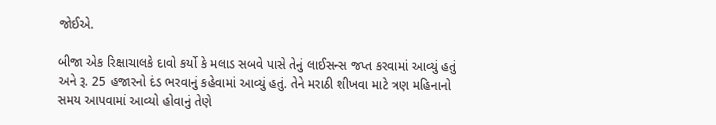જોઈએ.

બીજા એક રિક્ષાચાલકે દાવો કર્યો કે મલાડ સબવે પાસે તેનું લાઈસન્સ જપ્ત કરવામાં આવ્યું હતું અને રૂ. 25 હજારનો દંડ ભરવાનું કહેવામાં આવ્યું હતું. તેને મરાઠી શીખવા માટે ત્રણ મહિનાનો સમય આપવામાં આવ્યો હોવાનું તેણે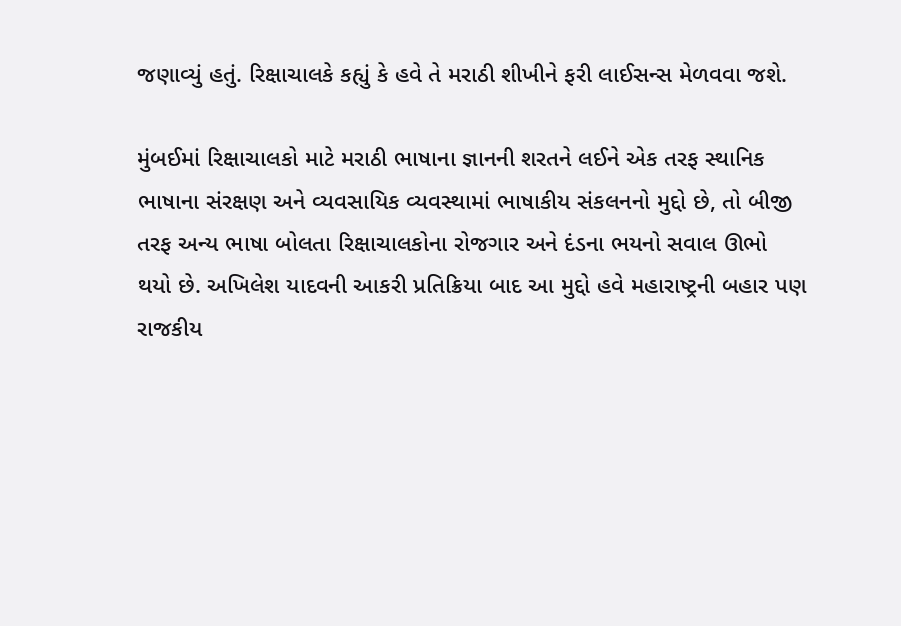જણાવ્યું હતું. રિક્ષાચાલકે કહ્યું કે હવે તે મરાઠી શીખીને ફરી લાઈસન્સ મેળવવા જશે.

મુંબઈમાં રિક્ષાચાલકો માટે મરાઠી ભાષાના જ્ઞાનની શરતને લઈને એક તરફ સ્થાનિક ભાષાના સંરક્ષણ અને વ્યવસાયિક વ્યવસ્થામાં ભાષાકીય સંકલનનો મુદ્દો છે, તો બીજી તરફ અન્ય ભાષા બોલતા રિક્ષાચાલકોના રોજગાર અને દંડના ભયનો સવાલ ઊભો થયો છે. અખિલેશ યાદવની આકરી પ્રતિક્રિયા બાદ આ મુદ્દો હવે મહારાષ્ટ્રની બહાર પણ રાજકીય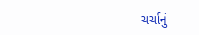ચર્ચાનું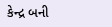કેન્દ્ર બની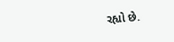રહ્યો છે.